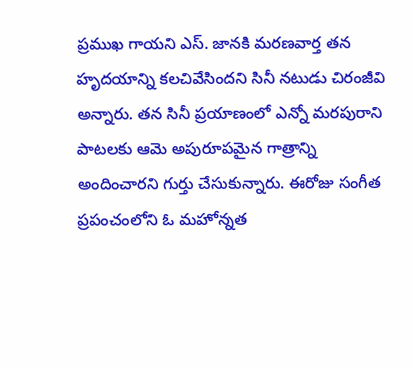ప్రముఖ గాయని ఎస్. జానకి మరణవార్త తన హృదయాన్ని కలచివేసిందని సినీ నటుడు చిరంజీవి అన్నారు. తన సినీ ప్రయాణంలో ఎన్నో మరపురాని పాటలకు ఆమె అపురూపమైన గాత్రాన్ని అందించారని గుర్తు చేసుకున్నారు. ఈరోజు సంగీత ప్రపంచంలోని ఓ మహోన్నత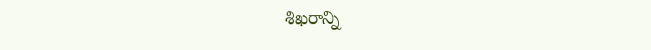శిఖరాన్ని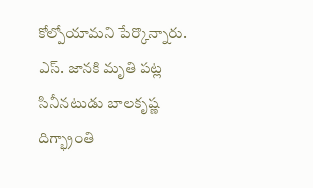కోల్పోయామని పేర్కొన్నారు. ఎస్. జానకి మృతి పట్ల సినీనటుడు బాలకృష్ణ దిగ్భ్రాంతి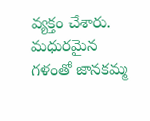వ్యక్తం చేశారు. మధురమైన గళంతో జానకమ్మ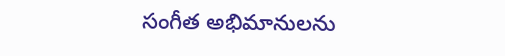సంగీత అభిమానులను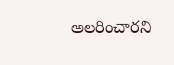అలరించారని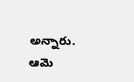అన్నారు. ఆమె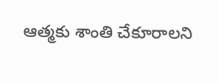ఆత్మకు శాంతి చేకూరాలని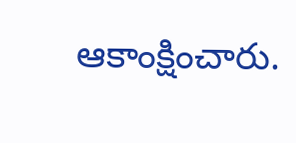ఆకాంక్షించారు.